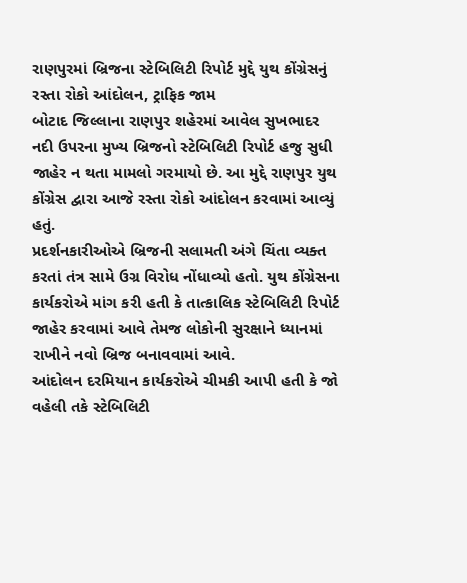રાણપુરમાં બ્રિજના સ્ટેબિલિટી રિપોર્ટ મુદ્દે યુથ કોંગ્રેસનું રસ્તા રોકો આંદોલન, ટ્રાફિક જામ
બોટાદ જિલ્લાના રાણપુર શહેરમાં આવેલ સુખભાદર નદી ઉપરના મુખ્ય બ્રિજનો સ્ટેબિલિટી રિપોર્ટ હજુ સુધી જાહેર ન થતા મામલો ગરમાયો છે. આ મુદ્દે રાણપુર યુથ કોંગ્રેસ દ્વારા આજે રસ્તા રોકો આંદોલન કરવામાં આવ્યું હતું.
પ્રદર્શનકારીઓએ બ્રિજની સલામતી અંગે ચિંતા વ્યક્ત કરતાં તંત્ર સામે ઉગ્ર વિરોધ નોંધાવ્યો હતો. યુથ કોંગ્રેસના કાર્યકરોએ માંગ કરી હતી કે તાત્કાલિક સ્ટેબિલિટી રિપોર્ટ જાહેર કરવામાં આવે તેમજ લોકોની સુરક્ષાને ધ્યાનમાં રાખીને નવો બ્રિજ બનાવવામાં આવે.
આંદોલન દરમિયાન કાર્યકરોએ ચીમકી આપી હતી કે જો વહેલી તકે સ્ટેબિલિટી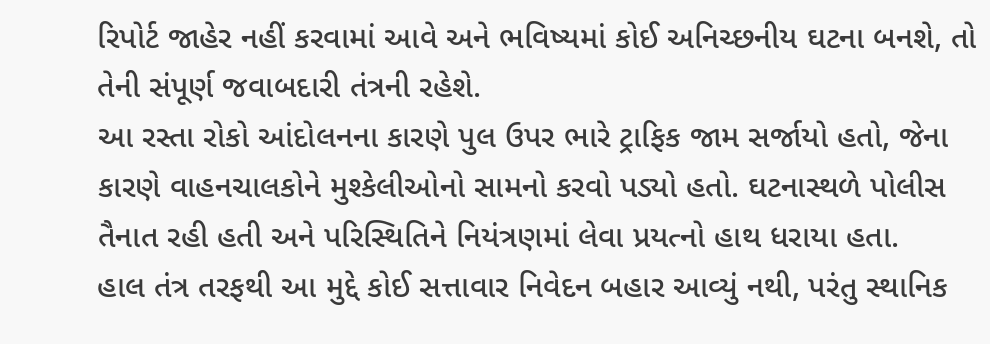રિપોર્ટ જાહેર નહીં કરવામાં આવે અને ભવિષ્યમાં કોઈ અનિચ્છનીય ઘટના બનશે, તો તેની સંપૂર્ણ જવાબદારી તંત્રની રહેશે.
આ રસ્તા રોકો આંદોલનના કારણે પુલ ઉપર ભારે ટ્રાફિક જામ સર્જાયો હતો, જેના કારણે વાહનચાલકોને મુશ્કેલીઓનો સામનો કરવો પડ્યો હતો. ઘટનાસ્થળે પોલીસ તૈનાત રહી હતી અને પરિસ્થિતિને નિયંત્રણમાં લેવા પ્રયત્નો હાથ ધરાયા હતા.
હાલ તંત્ર તરફથી આ મુદ્દે કોઈ સત્તાવાર નિવેદન બહાર આવ્યું નથી, પરંતુ સ્થાનિક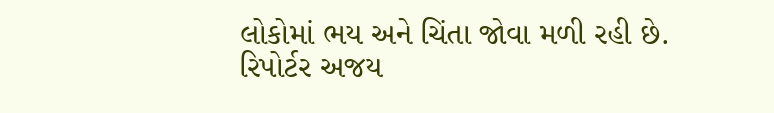લોકોમાં ભય અને ચિંતા જોવા મળી રહી છે.
રિપોર્ટર અજય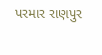પરમાર રાણપુર